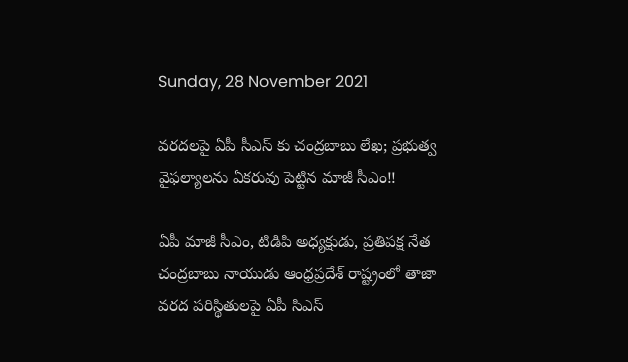Sunday, 28 November 2021

వరదలపై ఏపీ సీఎస్ కు చంద్రబాబు లేఖ; ప్రభుత్వ వైఫల్యాలను ఏకరువు పెట్టిన మాజీ సీఎం!!

ఏపీ మాజీ సీఎం, టిడిపి అధ్యక్షుడు, ప్రతిపక్ష నేత చంద్రబాబు నాయుడు ఆంధ్రప్రదేశ్ రాష్ట్రంలో తాజా వరద పరిస్థితులపై ఏపీ సిఎస్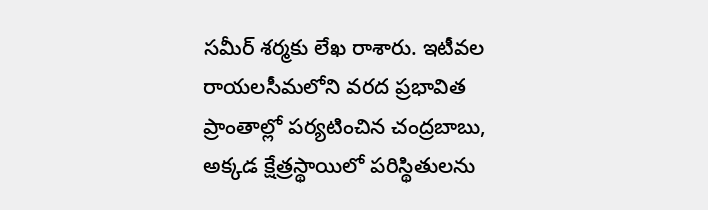సమీర్ శర్మకు లేఖ రాశారు. ఇటీవల రాయలసీమలోని వరద ప్రభావిత ప్రాంతాల్లో పర్యటించిన చంద్రబాబు, అక్కడ క్షేత్రస్థాయిలో పరిస్థితులను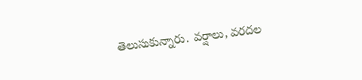తెలుసుకున్నారు. వర్షాలు, వరదల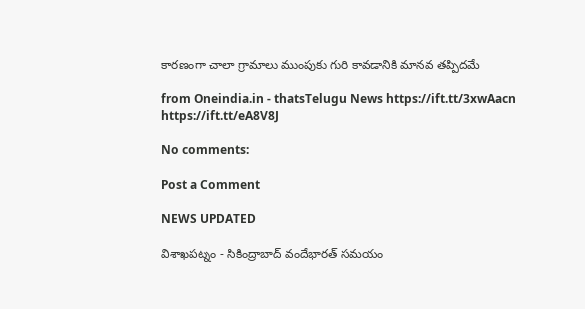కారణంగా చాలా గ్రామాలు ముంపుకు గురి కావడానికి మానవ తప్పిదమే

from Oneindia.in - thatsTelugu News https://ift.tt/3xwAacn
https://ift.tt/eA8V8J

No comments:

Post a Comment

NEWS UPDATED

విశాఖపట్నం - సికింద్రాబాద్ వందేభారత్ సమయం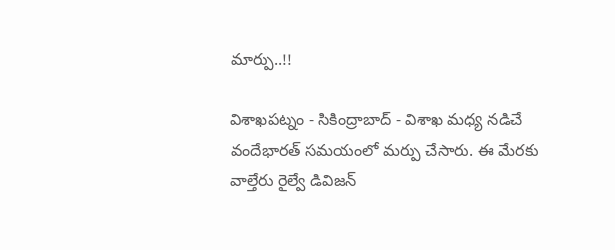మార్పు..!!

విశాఖపట్నం - సికింద్రాబాద్ - విశాఖ మధ్య నడిచే వందేభారత్ సమయంలో మర్పు చేసారు. ఈ మేరకు వాల్తేరు రైల్వే డివిజన్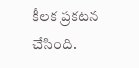కీలక ప్రకటన చేసింది.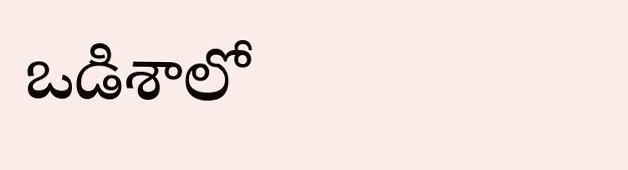ఒడిశాలో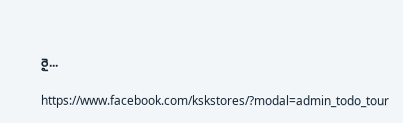రై...

https://www.facebook.com/kskstores/?modal=admin_todo_tour